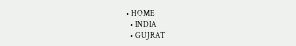• HOME
  • INDIA
  • GUJRAT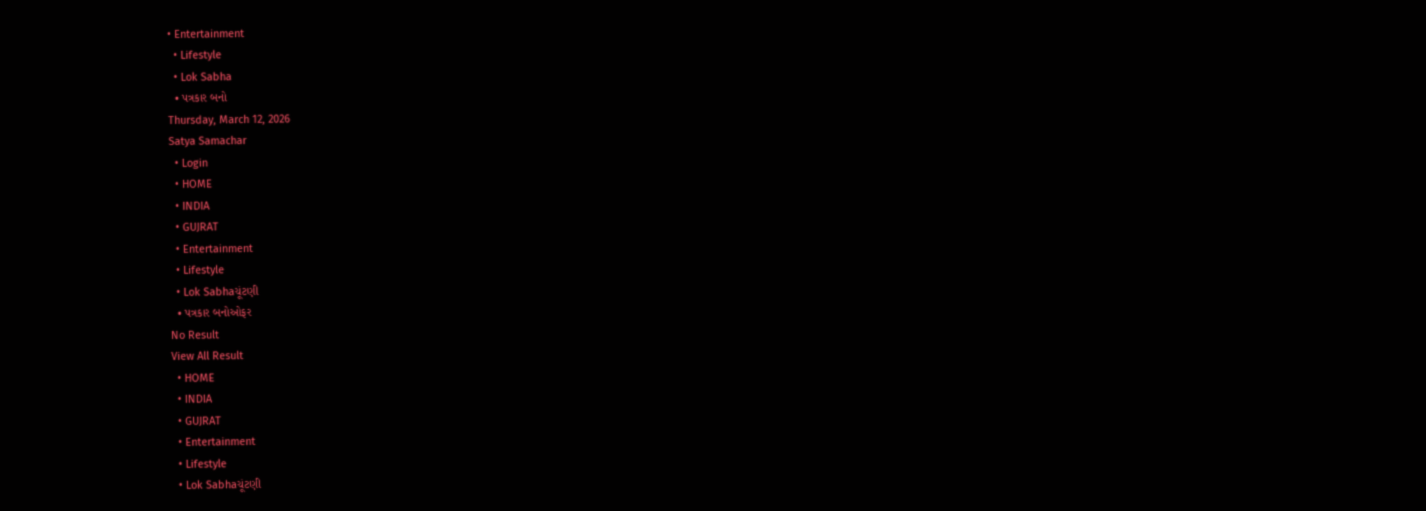• Entertainment
  • Lifestyle
  • Lok Sabha
  • પત્રકાર બનો
Thursday, March 12, 2026
Satya Samachar
  • Login
  • HOME
  • INDIA
  • GUJRAT
  • Entertainment
  • Lifestyle
  • Lok Sabhaચૂંટણી
  • પત્રકાર બનોઓફર
No Result
View All Result
  • HOME
  • INDIA
  • GUJRAT
  • Entertainment
  • Lifestyle
  • Lok Sabhaચૂંટણી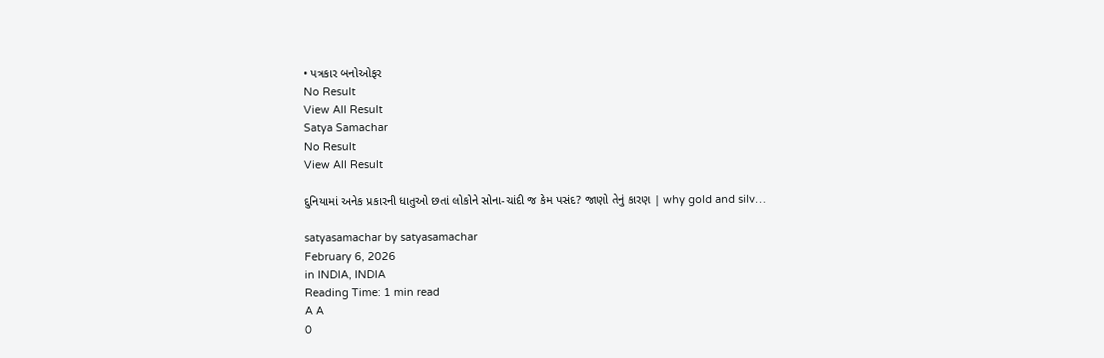• પત્રકાર બનોઓફર
No Result
View All Result
Satya Samachar
No Result
View All Result

દુનિયામાં અનેક પ્રકારની ધાતુઓ છતાં લોકોને સોના-ચાંદી જ કેમ પસંદ? જાણો તેનું કારણ | why gold and silv…

satyasamachar by satyasamachar
February 6, 2026
in INDIA, INDIA
Reading Time: 1 min read
A A
0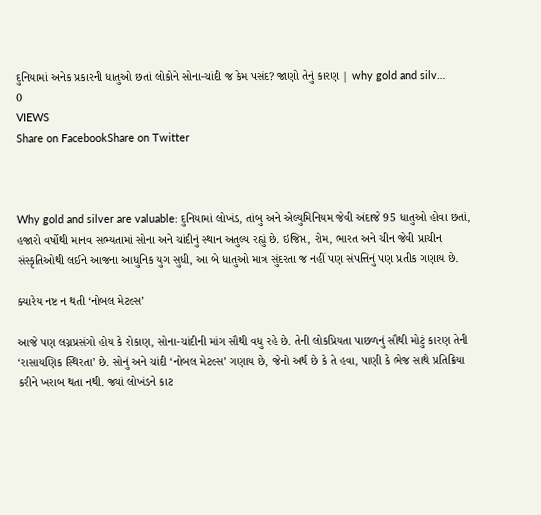દુનિયામાં અનેક પ્રકારની ધાતુઓ છતાં લોકોને સોના-ચાંદી જ કેમ પસંદ? જાણો તેનું કારણ | why gold and silv…
0
VIEWS
Share on FacebookShare on Twitter



Why gold and silver are valuable: દુનિયામાં લોખંડ, તાંબુ અને એલ્યુમિનિયમ જેવી અંદાજે 95 ધાતુઓ હોવા છતાં, હજારો વર્ષોથી માનવ સભ્યતામાં સોના અને ચાંદીનું સ્થાન અતુલ્ય રહ્યું છે. ઇજિપ્ત, રોમ, ભારત અને ચીન જેવી પ્રાચીન સંસ્કૃતિઓથી લઈને આજના આધુનિક યુગ સુધી, આ બે ધાતુઓ માત્ર સુંદરતા જ નહીં પણ સંપત્તિનું પણ પ્રતીક ગણાય છે.

ક્યારેય નષ્ટ ન થતી ‘નોબલ મેટલ્સ’

આજે પણ લગ્નપ્રસંગો હોય કે રોકાણ, સોના-ચાંદીની માંગ સૌથી વધુ રહે છે. તેની લોકપ્રિયતા પાછળનું સૌથી મોટું કારણ તેની ‘રાસાયણિક સ્થિરતા’ છે. સોનું અને ચાંદી ‘નોબલ મેટલ્સ’ ગણાય છે, જેનો અર્થ છે કે તે હવા, પાણી કે ભેજ સાથે પ્રતિક્રિયા કરીને ખરાબ થતા નથી. જ્યાં લોખંડને કાટ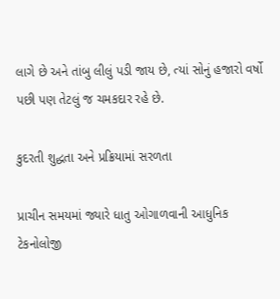લાગે છે અને તાંબુ લીલું પડી જાય છે, ત્યાં સોનું હજારો વર્ષો પછી પણ તેટલું જ ચમકદાર રહે છે.

કુદરતી શુદ્ધતા અને પ્રક્રિયામાં સરળતા

પ્રાચીન સમયમાં જ્યારે ધાતુ ઓગાળવાની આધુનિક ટેકનોલોજી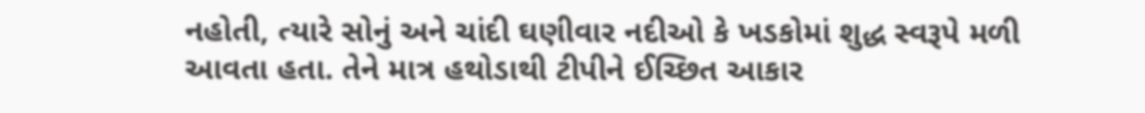નહોતી, ત્યારે સોનું અને ચાંદી ઘણીવાર નદીઓ કે ખડકોમાં શુદ્ધ સ્વરૂપે મળી આવતા હતા. તેને માત્ર હથોડાથી ટીપીને ઈચ્છિત આકાર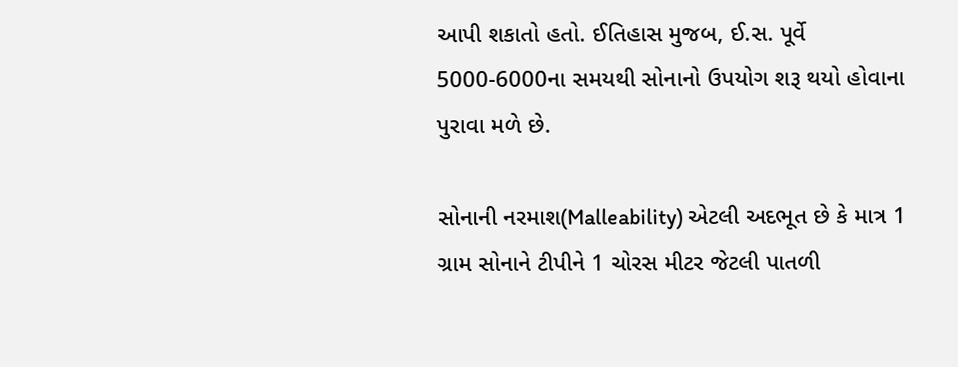આપી શકાતો હતો. ઈતિહાસ મુજબ, ઈ.સ. પૂર્વે 5000-6000ના સમયથી સોનાનો ઉપયોગ શરૂ થયો હોવાના પુરાવા મળે છે.

સોનાની નરમાશ(Malleability) એટલી અદભૂત છે કે માત્ર 1 ગ્રામ સોનાને ટીપીને 1 ચોરસ મીટર જેટલી પાતળી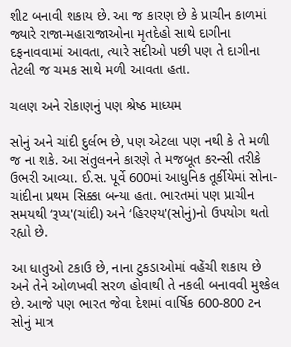શીટ બનાવી શકાય છે. આ જ કારણ છે કે પ્રાચીન કાળમાં જ્યારે રાજા-મહારાજાઓના મૃતદેહો સાથે દાગીના દફનાવવામાં આવતા, ત્યારે સદીઓ પછી પણ તે દાગીના તેટલી જ ચમક સાથે મળી આવતા હતા.

ચલણ અને રોકાણનું પણ શ્રેષ્ઠ માધ્યમ

સોનું અને ચાંદી દુર્લભ છે, પણ એટલા પણ નથી કે તે મળી જ ના શકે. આ સંતુલનને કારણે તે મજબૂત કરન્સી તરીકે ઉભરી આવ્યા. ઈ.સ. પૂર્વે 600માં આધુનિક તૂર્કીયેમાં સોના-ચાંદીના પ્રથમ સિક્કા બન્યા હતા. ભારતમાં પણ પ્રાચીન સમયથી ‘રૂપ્ય'(ચાંદી) અને ‘હિરણ્ય'(સોનું)નો ઉપયોગ થતો રહ્યો છે.

આ ધાતુઓ ટકાઉ છે, નાના ટુકડાઓમાં વહેંચી શકાય છે અને તેને ઓળખવી સરળ હોવાથી તે નકલી બનાવવી મુશ્કેલ છે. આજે પણ ભારત જેવા દેશમાં વાર્ષિક 600-800 ટન સોનું માત્ર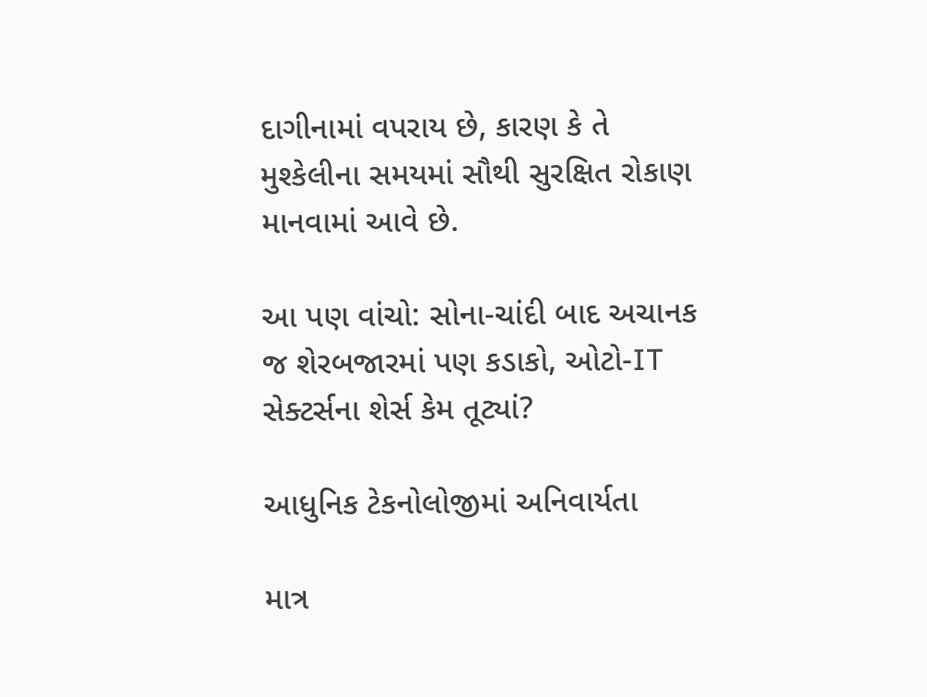દાગીનામાં વપરાય છે, કારણ કે તે મુશ્કેલીના સમયમાં સૌથી સુરક્ષિત રોકાણ માનવામાં આવે છે.

આ પણ વાંચો: સોના-ચાંદી બાદ અચાનક જ શેરબજારમાં પણ કડાકો, ઓટો-IT સેક્ટર્સના શેર્સ કેમ તૂટ્યાં?

આધુનિક ટેકનોલોજીમાં અનિવાર્યતા

માત્ર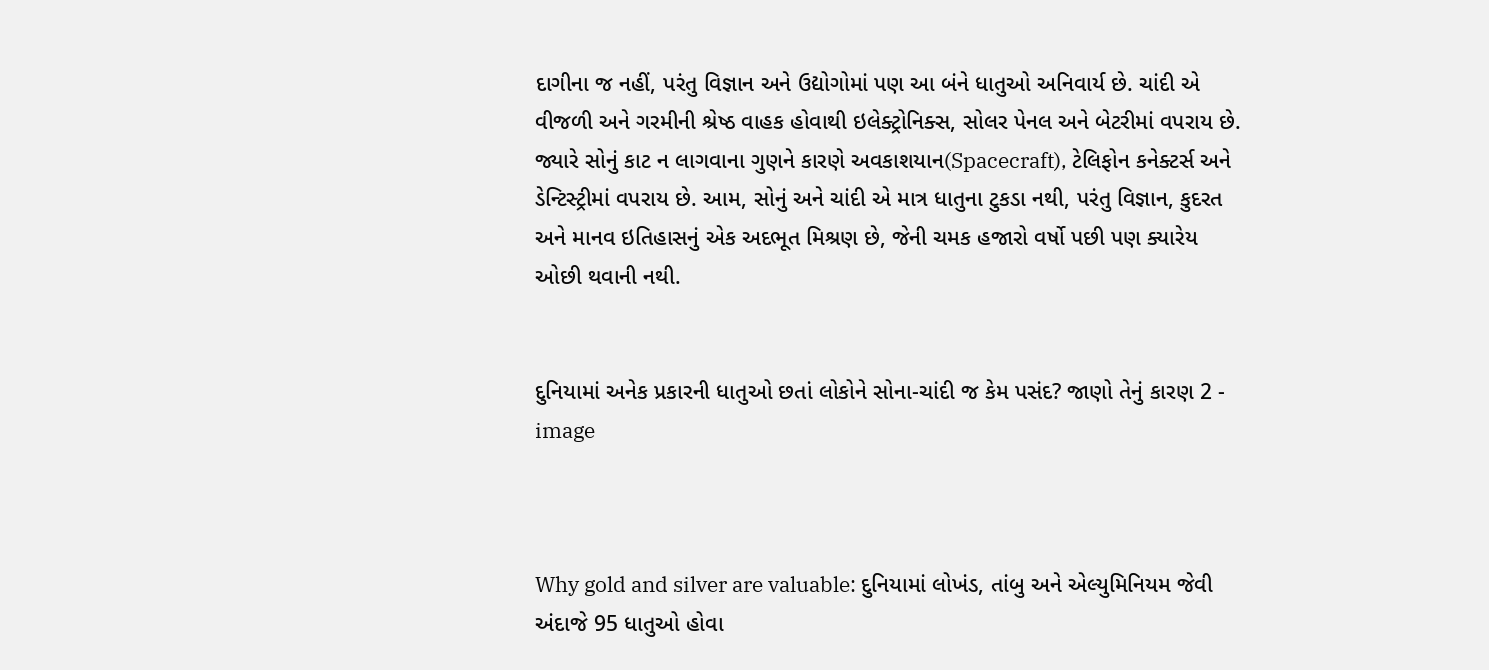દાગીના જ નહીં, પરંતુ વિજ્ઞાન અને ઉદ્યોગોમાં પણ આ બંને ધાતુઓ અનિવાર્ય છે. ચાંદી એ વીજળી અને ગરમીની શ્રેષ્ઠ વાહક હોવાથી ઇલેક્ટ્રોનિક્સ, સોલર પેનલ અને બેટરીમાં વપરાય છે. જ્યારે સોનું કાટ ન લાગવાના ગુણને કારણે અવકાશયાન(Spacecraft), ટેલિફોન કનેક્ટર્સ અને ડેન્ટિસ્ટ્રીમાં વપરાય છે. આમ, સોનું અને ચાંદી એ માત્ર ધાતુના ટુકડા નથી, પરંતુ વિજ્ઞાન, કુદરત અને માનવ ઇતિહાસનું એક અદભૂત મિશ્રણ છે, જેની ચમક હજારો વર્ષો પછી પણ ક્યારેય ઓછી થવાની નથી.


દુનિયામાં અનેક પ્રકારની ધાતુઓ છતાં લોકોને સોના-ચાંદી જ કેમ પસંદ? જાણો તેનું કારણ 2 - image



Why gold and silver are valuable: દુનિયામાં લોખંડ, તાંબુ અને એલ્યુમિનિયમ જેવી અંદાજે 95 ધાતુઓ હોવા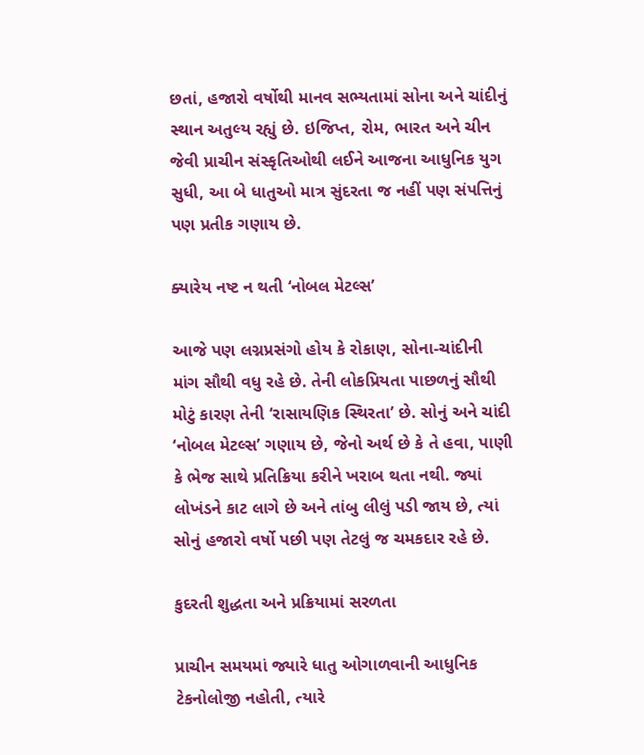છતાં, હજારો વર્ષોથી માનવ સભ્યતામાં સોના અને ચાંદીનું સ્થાન અતુલ્ય રહ્યું છે. ઇજિપ્ત, રોમ, ભારત અને ચીન જેવી પ્રાચીન સંસ્કૃતિઓથી લઈને આજના આધુનિક યુગ સુધી, આ બે ધાતુઓ માત્ર સુંદરતા જ નહીં પણ સંપત્તિનું પણ પ્રતીક ગણાય છે.

ક્યારેય નષ્ટ ન થતી ‘નોબલ મેટલ્સ’

આજે પણ લગ્નપ્રસંગો હોય કે રોકાણ, સોના-ચાંદીની માંગ સૌથી વધુ રહે છે. તેની લોકપ્રિયતા પાછળનું સૌથી મોટું કારણ તેની ‘રાસાયણિક સ્થિરતા’ છે. સોનું અને ચાંદી ‘નોબલ મેટલ્સ’ ગણાય છે, જેનો અર્થ છે કે તે હવા, પાણી કે ભેજ સાથે પ્રતિક્રિયા કરીને ખરાબ થતા નથી. જ્યાં લોખંડને કાટ લાગે છે અને તાંબુ લીલું પડી જાય છે, ત્યાં સોનું હજારો વર્ષો પછી પણ તેટલું જ ચમકદાર રહે છે.

કુદરતી શુદ્ધતા અને પ્રક્રિયામાં સરળતા

પ્રાચીન સમયમાં જ્યારે ધાતુ ઓગાળવાની આધુનિક ટેકનોલોજી નહોતી, ત્યારે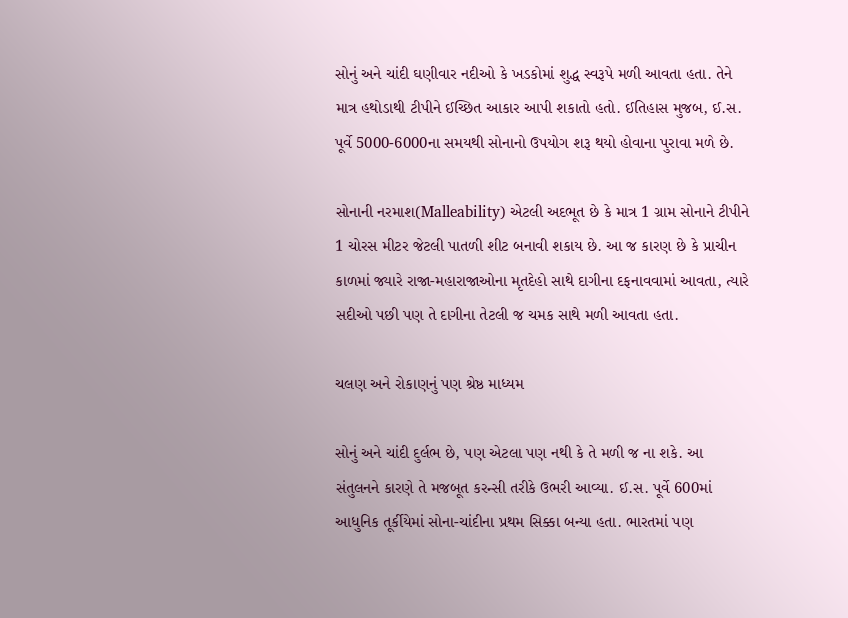સોનું અને ચાંદી ઘણીવાર નદીઓ કે ખડકોમાં શુદ્ધ સ્વરૂપે મળી આવતા હતા. તેને માત્ર હથોડાથી ટીપીને ઈચ્છિત આકાર આપી શકાતો હતો. ઈતિહાસ મુજબ, ઈ.સ. પૂર્વે 5000-6000ના સમયથી સોનાનો ઉપયોગ શરૂ થયો હોવાના પુરાવા મળે છે.

સોનાની નરમાશ(Malleability) એટલી અદભૂત છે કે માત્ર 1 ગ્રામ સોનાને ટીપીને 1 ચોરસ મીટર જેટલી પાતળી શીટ બનાવી શકાય છે. આ જ કારણ છે કે પ્રાચીન કાળમાં જ્યારે રાજા-મહારાજાઓના મૃતદેહો સાથે દાગીના દફનાવવામાં આવતા, ત્યારે સદીઓ પછી પણ તે દાગીના તેટલી જ ચમક સાથે મળી આવતા હતા.

ચલણ અને રોકાણનું પણ શ્રેષ્ઠ માધ્યમ

સોનું અને ચાંદી દુર્લભ છે, પણ એટલા પણ નથી કે તે મળી જ ના શકે. આ સંતુલનને કારણે તે મજબૂત કરન્સી તરીકે ઉભરી આવ્યા. ઈ.સ. પૂર્વે 600માં આધુનિક તૂર્કીયેમાં સોના-ચાંદીના પ્રથમ સિક્કા બન્યા હતા. ભારતમાં પણ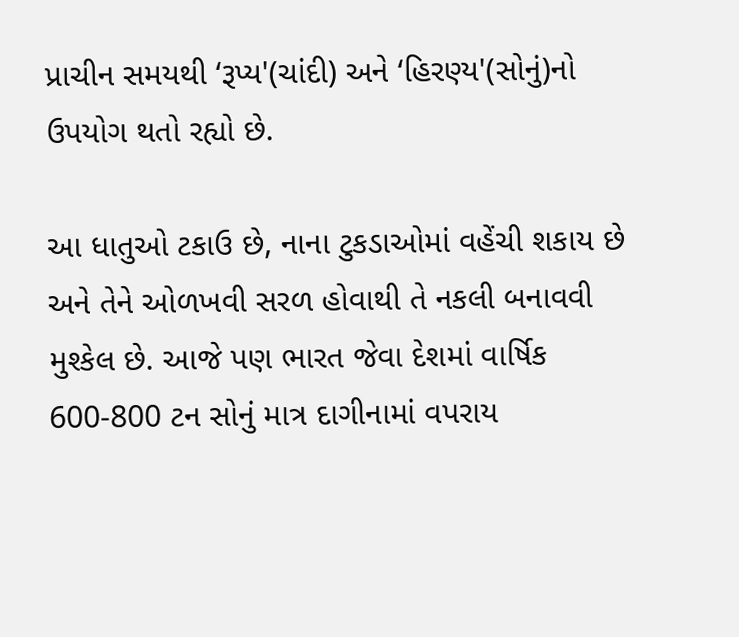પ્રાચીન સમયથી ‘રૂપ્ય'(ચાંદી) અને ‘હિરણ્ય'(સોનું)નો ઉપયોગ થતો રહ્યો છે.

આ ધાતુઓ ટકાઉ છે, નાના ટુકડાઓમાં વહેંચી શકાય છે અને તેને ઓળખવી સરળ હોવાથી તે નકલી બનાવવી મુશ્કેલ છે. આજે પણ ભારત જેવા દેશમાં વાર્ષિક 600-800 ટન સોનું માત્ર દાગીનામાં વપરાય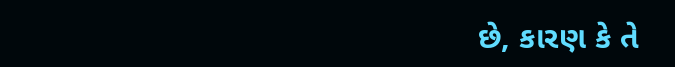છે, કારણ કે તે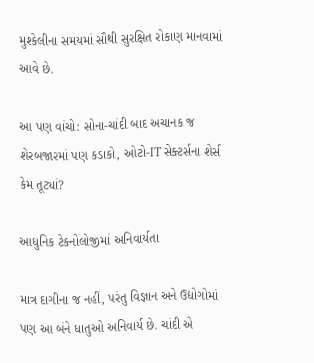મુશ્કેલીના સમયમાં સૌથી સુરક્ષિત રોકાણ માનવામાં આવે છે.

આ પણ વાંચો: સોના-ચાંદી બાદ અચાનક જ શેરબજારમાં પણ કડાકો, ઓટો-IT સેક્ટર્સના શેર્સ કેમ તૂટ્યાં?

આધુનિક ટેકનોલોજીમાં અનિવાર્યતા

માત્ર દાગીના જ નહીં, પરંતુ વિજ્ઞાન અને ઉદ્યોગોમાં પણ આ બંને ધાતુઓ અનિવાર્ય છે. ચાંદી એ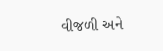વીજળી અને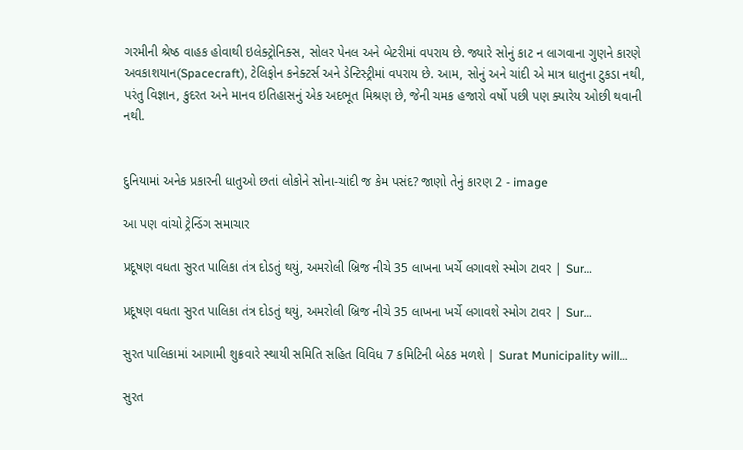ગરમીની શ્રેષ્ઠ વાહક હોવાથી ઇલેક્ટ્રોનિક્સ, સોલર પેનલ અને બેટરીમાં વપરાય છે. જ્યારે સોનું કાટ ન લાગવાના ગુણને કારણે અવકાશયાન(Spacecraft), ટેલિફોન કનેક્ટર્સ અને ડેન્ટિસ્ટ્રીમાં વપરાય છે. આમ, સોનું અને ચાંદી એ માત્ર ધાતુના ટુકડા નથી, પરંતુ વિજ્ઞાન, કુદરત અને માનવ ઇતિહાસનું એક અદભૂત મિશ્રણ છે, જેની ચમક હજારો વર્ષો પછી પણ ક્યારેય ઓછી થવાની નથી.


દુનિયામાં અનેક પ્રકારની ધાતુઓ છતાં લોકોને સોના-ચાંદી જ કેમ પસંદ? જાણો તેનું કારણ 2 - image

આ પણ વાંચો ટ્રેન્ડિંગ સમાચાર

પ્રદૂષણ વધતા સુરત પાલિકા તંત્ર દોડતું થયું, અમરોલી બ્રિજ નીચે 35 લાખના ખર્ચે લગાવશે સ્મોગ ટાવર | Sur…

પ્રદૂષણ વધતા સુરત પાલિકા તંત્ર દોડતું થયું, અમરોલી બ્રિજ નીચે 35 લાખના ખર્ચે લગાવશે સ્મોગ ટાવર | Sur…

સુરત પાલિકામાં આગામી શુક્રવારે સ્થાયી સમિતિ સહિત વિવિધ 7 કમિટિની બેઠક મળશે | Surat Municipality will…

સુરત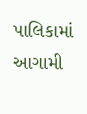પાલિકામાં આગામી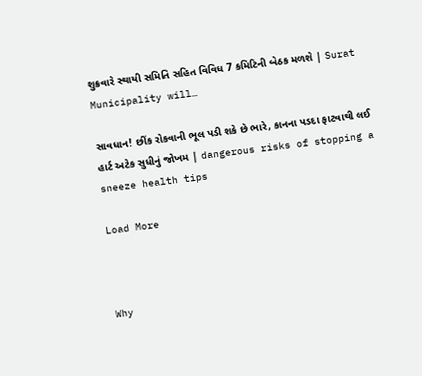શુક્રવારે સ્થાયી સમિતિ સહિત વિવિધ 7 કમિટિની બેઠક મળશે | Surat Municipality will…

સાવધાન! છીંક રોકવાની ભૂલ પડી શકે છે ભારે, કાનના પડદા ફાટવાથી લઈ હાર્ટ અટેક સુધીનું જોખમ | dangerous risks of stopping a sneeze health tips

Load More



Why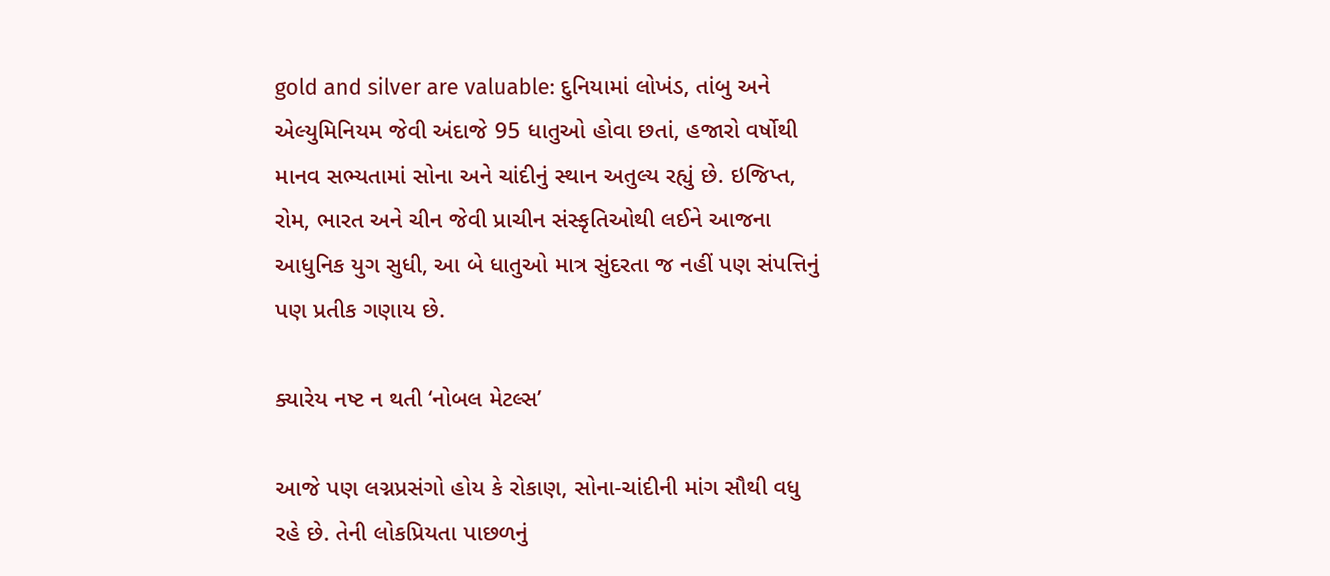gold and silver are valuable: દુનિયામાં લોખંડ, તાંબુ અને એલ્યુમિનિયમ જેવી અંદાજે 95 ધાતુઓ હોવા છતાં, હજારો વર્ષોથી માનવ સભ્યતામાં સોના અને ચાંદીનું સ્થાન અતુલ્ય રહ્યું છે. ઇજિપ્ત, રોમ, ભારત અને ચીન જેવી પ્રાચીન સંસ્કૃતિઓથી લઈને આજના આધુનિક યુગ સુધી, આ બે ધાતુઓ માત્ર સુંદરતા જ નહીં પણ સંપત્તિનું પણ પ્રતીક ગણાય છે.

ક્યારેય નષ્ટ ન થતી ‘નોબલ મેટલ્સ’

આજે પણ લગ્નપ્રસંગો હોય કે રોકાણ, સોના-ચાંદીની માંગ સૌથી વધુ રહે છે. તેની લોકપ્રિયતા પાછળનું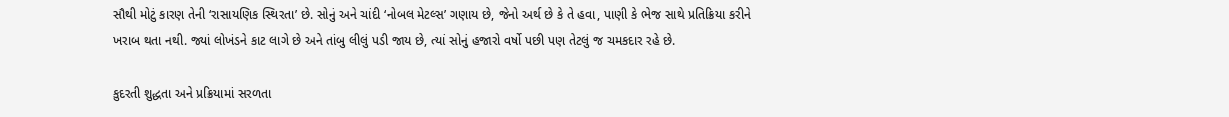સૌથી મોટું કારણ તેની ‘રાસાયણિક સ્થિરતા’ છે. સોનું અને ચાંદી ‘નોબલ મેટલ્સ’ ગણાય છે, જેનો અર્થ છે કે તે હવા, પાણી કે ભેજ સાથે પ્રતિક્રિયા કરીને ખરાબ થતા નથી. જ્યાં લોખંડને કાટ લાગે છે અને તાંબુ લીલું પડી જાય છે, ત્યાં સોનું હજારો વર્ષો પછી પણ તેટલું જ ચમકદાર રહે છે.

કુદરતી શુદ્ધતા અને પ્રક્રિયામાં સરળતા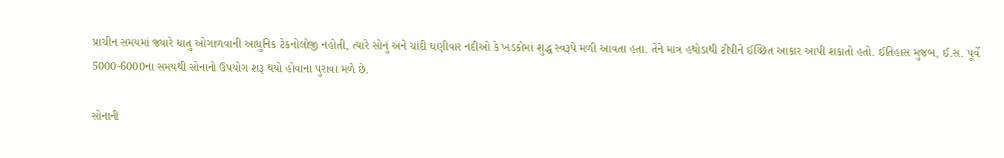પ્રાચીન સમયમાં જ્યારે ધાતુ ઓગાળવાની આધુનિક ટેકનોલોજી નહોતી, ત્યારે સોનું અને ચાંદી ઘણીવાર નદીઓ કે ખડકોમાં શુદ્ધ સ્વરૂપે મળી આવતા હતા. તેને માત્ર હથોડાથી ટીપીને ઈચ્છિત આકાર આપી શકાતો હતો. ઈતિહાસ મુજબ, ઈ.સ. પૂર્વે 5000-6000ના સમયથી સોનાનો ઉપયોગ શરૂ થયો હોવાના પુરાવા મળે છે.

સોનાની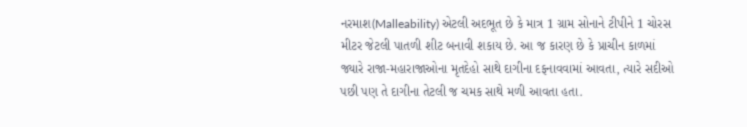નરમાશ(Malleability) એટલી અદભૂત છે કે માત્ર 1 ગ્રામ સોનાને ટીપીને 1 ચોરસ મીટર જેટલી પાતળી શીટ બનાવી શકાય છે. આ જ કારણ છે કે પ્રાચીન કાળમાં જ્યારે રાજા-મહારાજાઓના મૃતદેહો સાથે દાગીના દફનાવવામાં આવતા, ત્યારે સદીઓ પછી પણ તે દાગીના તેટલી જ ચમક સાથે મળી આવતા હતા.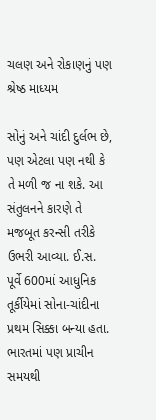ચલણ અને રોકાણનું પણ શ્રેષ્ઠ માધ્યમ

સોનું અને ચાંદી દુર્લભ છે, પણ એટલા પણ નથી કે તે મળી જ ના શકે. આ સંતુલનને કારણે તે મજબૂત કરન્સી તરીકે ઉભરી આવ્યા. ઈ.સ. પૂર્વે 600માં આધુનિક તૂર્કીયેમાં સોના-ચાંદીના પ્રથમ સિક્કા બન્યા હતા. ભારતમાં પણ પ્રાચીન સમયથી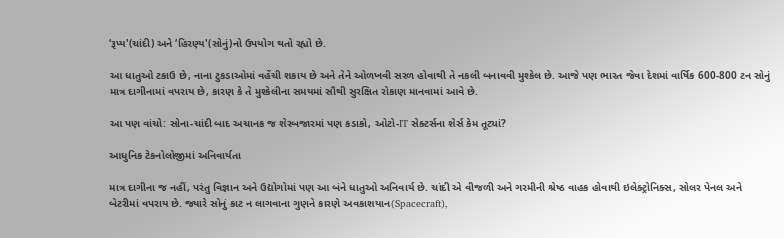‘રૂપ્ય'(ચાંદી) અને ‘હિરણ્ય'(સોનું)નો ઉપયોગ થતો રહ્યો છે.

આ ધાતુઓ ટકાઉ છે, નાના ટુકડાઓમાં વહેંચી શકાય છે અને તેને ઓળખવી સરળ હોવાથી તે નકલી બનાવવી મુશ્કેલ છે. આજે પણ ભારત જેવા દેશમાં વાર્ષિક 600-800 ટન સોનું માત્ર દાગીનામાં વપરાય છે, કારણ કે તે મુશ્કેલીના સમયમાં સૌથી સુરક્ષિત રોકાણ માનવામાં આવે છે.

આ પણ વાંચો: સોના-ચાંદી બાદ અચાનક જ શેરબજારમાં પણ કડાકો, ઓટો-IT સેક્ટર્સના શેર્સ કેમ તૂટ્યાં?

આધુનિક ટેકનોલોજીમાં અનિવાર્યતા

માત્ર દાગીના જ નહીં, પરંતુ વિજ્ઞાન અને ઉદ્યોગોમાં પણ આ બંને ધાતુઓ અનિવાર્ય છે. ચાંદી એ વીજળી અને ગરમીની શ્રેષ્ઠ વાહક હોવાથી ઇલેક્ટ્રોનિક્સ, સોલર પેનલ અને બેટરીમાં વપરાય છે. જ્યારે સોનું કાટ ન લાગવાના ગુણને કારણે અવકાશયાન(Spacecraft),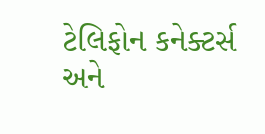ટેલિફોન કનેક્ટર્સ અને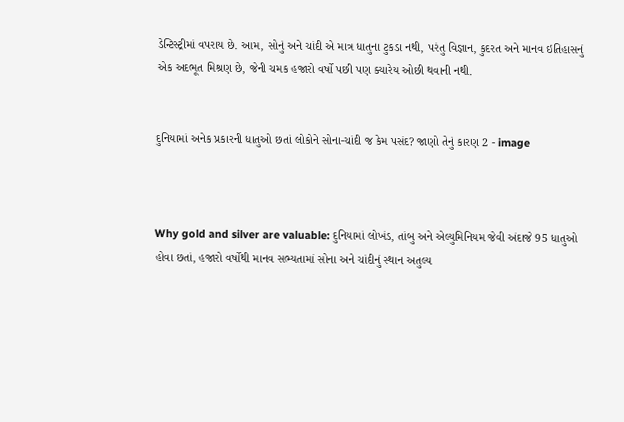ડેન્ટિસ્ટ્રીમાં વપરાય છે. આમ, સોનું અને ચાંદી એ માત્ર ધાતુના ટુકડા નથી, પરંતુ વિજ્ઞાન, કુદરત અને માનવ ઇતિહાસનું એક અદભૂત મિશ્રણ છે, જેની ચમક હજારો વર્ષો પછી પણ ક્યારેય ઓછી થવાની નથી.


દુનિયામાં અનેક પ્રકારની ધાતુઓ છતાં લોકોને સોના-ચાંદી જ કેમ પસંદ? જાણો તેનું કારણ 2 - image



Why gold and silver are valuable: દુનિયામાં લોખંડ, તાંબુ અને એલ્યુમિનિયમ જેવી અંદાજે 95 ધાતુઓ હોવા છતાં, હજારો વર્ષોથી માનવ સભ્યતામાં સોના અને ચાંદીનું સ્થાન અતુલ્ય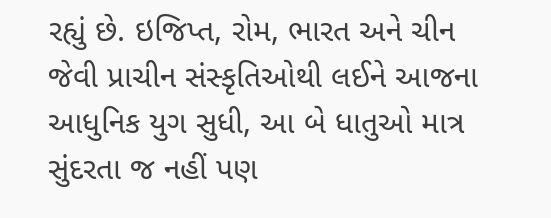રહ્યું છે. ઇજિપ્ત, રોમ, ભારત અને ચીન જેવી પ્રાચીન સંસ્કૃતિઓથી લઈને આજના આધુનિક યુગ સુધી, આ બે ધાતુઓ માત્ર સુંદરતા જ નહીં પણ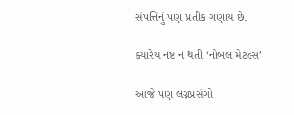સંપત્તિનું પણ પ્રતીક ગણાય છે.

ક્યારેય નષ્ટ ન થતી ‘નોબલ મેટલ્સ’

આજે પણ લગ્નપ્રસંગો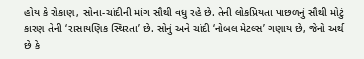હોય કે રોકાણ, સોના-ચાંદીની માંગ સૌથી વધુ રહે છે. તેની લોકપ્રિયતા પાછળનું સૌથી મોટું કારણ તેની ‘રાસાયણિક સ્થિરતા’ છે. સોનું અને ચાંદી ‘નોબલ મેટલ્સ’ ગણાય છે, જેનો અર્થ છે કે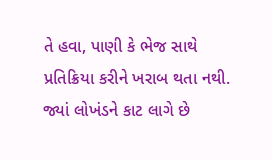તે હવા, પાણી કે ભેજ સાથે પ્રતિક્રિયા કરીને ખરાબ થતા નથી. જ્યાં લોખંડને કાટ લાગે છે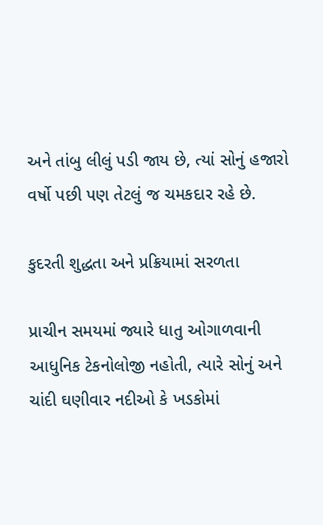અને તાંબુ લીલું પડી જાય છે, ત્યાં સોનું હજારો વર્ષો પછી પણ તેટલું જ ચમકદાર રહે છે.

કુદરતી શુદ્ધતા અને પ્રક્રિયામાં સરળતા

પ્રાચીન સમયમાં જ્યારે ધાતુ ઓગાળવાની આધુનિક ટેકનોલોજી નહોતી, ત્યારે સોનું અને ચાંદી ઘણીવાર નદીઓ કે ખડકોમાં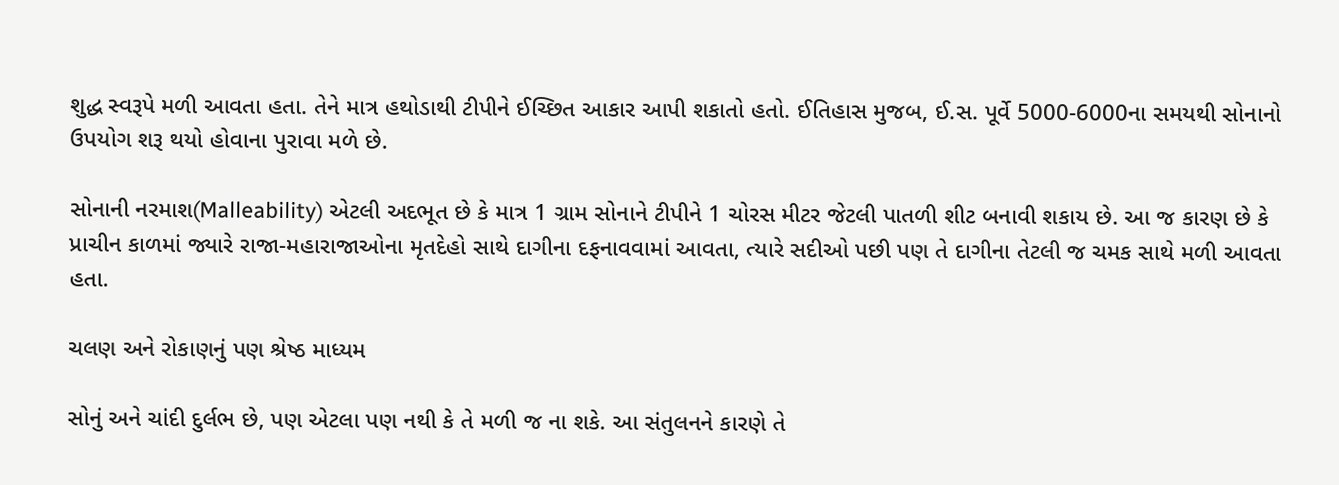શુદ્ધ સ્વરૂપે મળી આવતા હતા. તેને માત્ર હથોડાથી ટીપીને ઈચ્છિત આકાર આપી શકાતો હતો. ઈતિહાસ મુજબ, ઈ.સ. પૂર્વે 5000-6000ના સમયથી સોનાનો ઉપયોગ શરૂ થયો હોવાના પુરાવા મળે છે.

સોનાની નરમાશ(Malleability) એટલી અદભૂત છે કે માત્ર 1 ગ્રામ સોનાને ટીપીને 1 ચોરસ મીટર જેટલી પાતળી શીટ બનાવી શકાય છે. આ જ કારણ છે કે પ્રાચીન કાળમાં જ્યારે રાજા-મહારાજાઓના મૃતદેહો સાથે દાગીના દફનાવવામાં આવતા, ત્યારે સદીઓ પછી પણ તે દાગીના તેટલી જ ચમક સાથે મળી આવતા હતા.

ચલણ અને રોકાણનું પણ શ્રેષ્ઠ માધ્યમ

સોનું અને ચાંદી દુર્લભ છે, પણ એટલા પણ નથી કે તે મળી જ ના શકે. આ સંતુલનને કારણે તે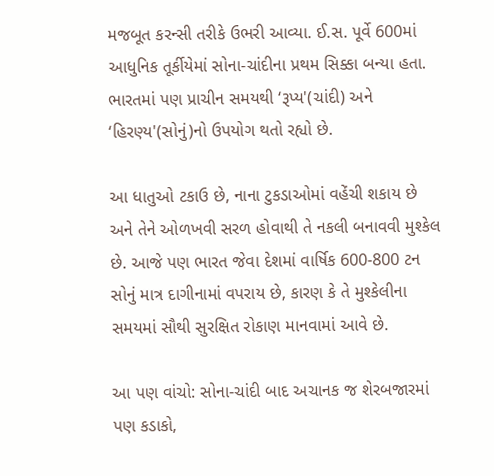મજબૂત કરન્સી તરીકે ઉભરી આવ્યા. ઈ.સ. પૂર્વે 600માં આધુનિક તૂર્કીયેમાં સોના-ચાંદીના પ્રથમ સિક્કા બન્યા હતા. ભારતમાં પણ પ્રાચીન સમયથી ‘રૂપ્ય'(ચાંદી) અને ‘હિરણ્ય'(સોનું)નો ઉપયોગ થતો રહ્યો છે.

આ ધાતુઓ ટકાઉ છે, નાના ટુકડાઓમાં વહેંચી શકાય છે અને તેને ઓળખવી સરળ હોવાથી તે નકલી બનાવવી મુશ્કેલ છે. આજે પણ ભારત જેવા દેશમાં વાર્ષિક 600-800 ટન સોનું માત્ર દાગીનામાં વપરાય છે, કારણ કે તે મુશ્કેલીના સમયમાં સૌથી સુરક્ષિત રોકાણ માનવામાં આવે છે.

આ પણ વાંચો: સોના-ચાંદી બાદ અચાનક જ શેરબજારમાં પણ કડાકો,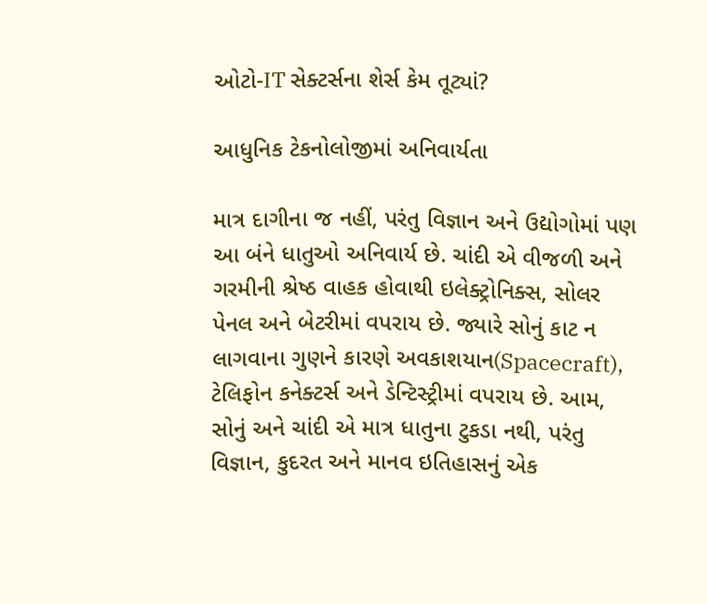ઓટો-IT સેક્ટર્સના શેર્સ કેમ તૂટ્યાં?

આધુનિક ટેકનોલોજીમાં અનિવાર્યતા

માત્ર દાગીના જ નહીં, પરંતુ વિજ્ઞાન અને ઉદ્યોગોમાં પણ આ બંને ધાતુઓ અનિવાર્ય છે. ચાંદી એ વીજળી અને ગરમીની શ્રેષ્ઠ વાહક હોવાથી ઇલેક્ટ્રોનિક્સ, સોલર પેનલ અને બેટરીમાં વપરાય છે. જ્યારે સોનું કાટ ન લાગવાના ગુણને કારણે અવકાશયાન(Spacecraft), ટેલિફોન કનેક્ટર્સ અને ડેન્ટિસ્ટ્રીમાં વપરાય છે. આમ, સોનું અને ચાંદી એ માત્ર ધાતુના ટુકડા નથી, પરંતુ વિજ્ઞાન, કુદરત અને માનવ ઇતિહાસનું એક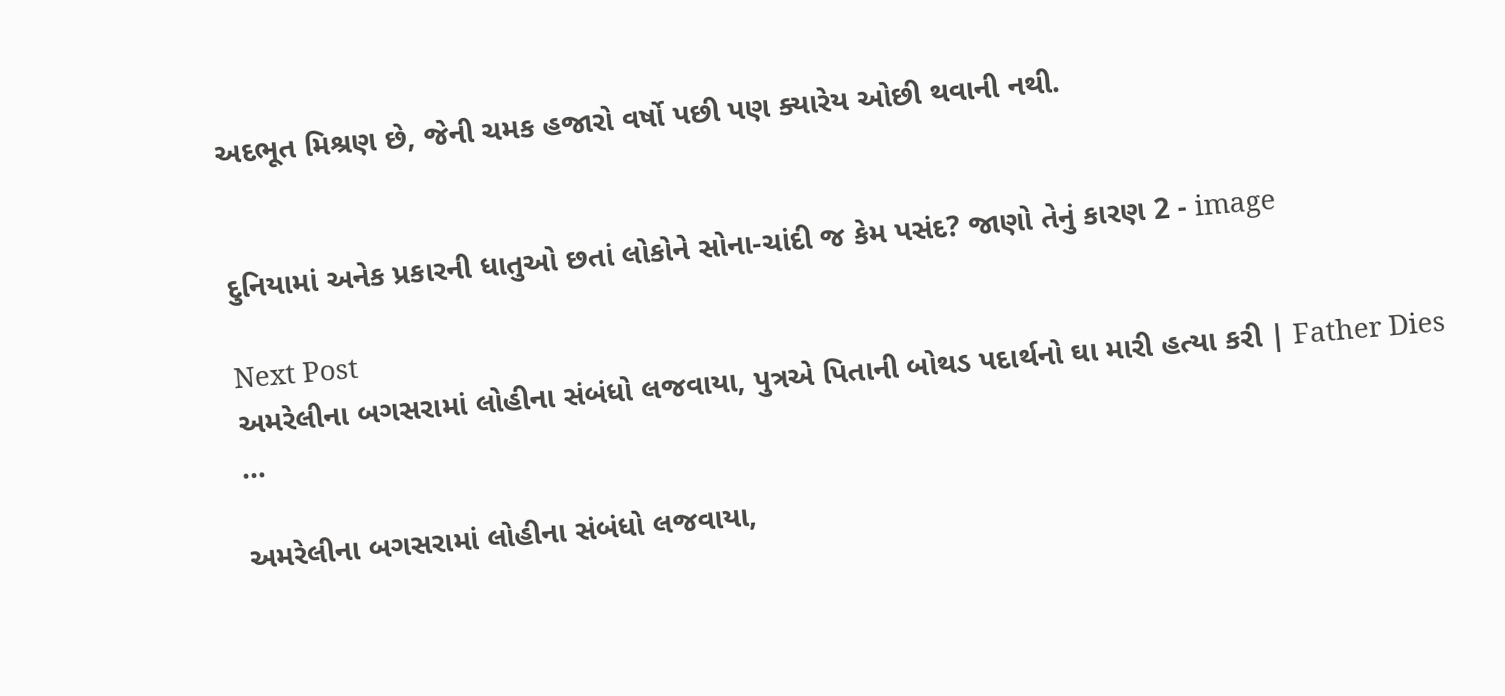અદભૂત મિશ્રણ છે, જેની ચમક હજારો વર્ષો પછી પણ ક્યારેય ઓછી થવાની નથી.


દુનિયામાં અનેક પ્રકારની ધાતુઓ છતાં લોકોને સોના-ચાંદી જ કેમ પસંદ? જાણો તેનું કારણ 2 - image

Next Post
અમરેલીના બગસરામાં લોહીના સંબંધો લજવાયા, પુત્રએ પિતાની બોથડ પદાર્થનો ઘા મારી હત્યા કરી | Father Dies …

અમરેલીના બગસરામાં લોહીના સંબંધો લજવાયા,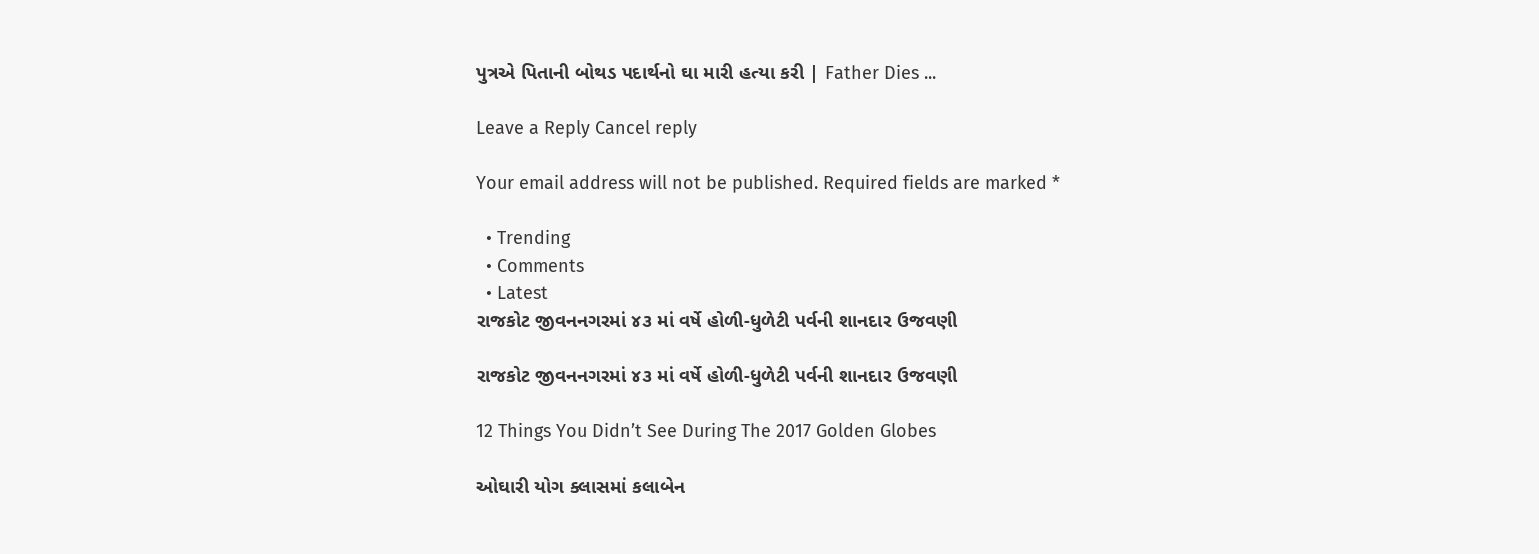પુત્રએ પિતાની બોથડ પદાર્થનો ઘા મારી હત્યા કરી | Father Dies ...

Leave a Reply Cancel reply

Your email address will not be published. Required fields are marked *

  • Trending
  • Comments
  • Latest
રાજકોટ જીવનનગરમાં ૪૩ માં વર્ષે હોળી-ધુળેટી પર્વની શાનદાર ઉજવણી

રાજકોટ જીવનનગરમાં ૪૩ માં વર્ષે હોળી-ધુળેટી પર્વની શાનદાર ઉજવણી

12 Things You Didn’t See During The 2017 Golden Globes

ઓઘારી યોગ ક્લાસમાં કલાબેન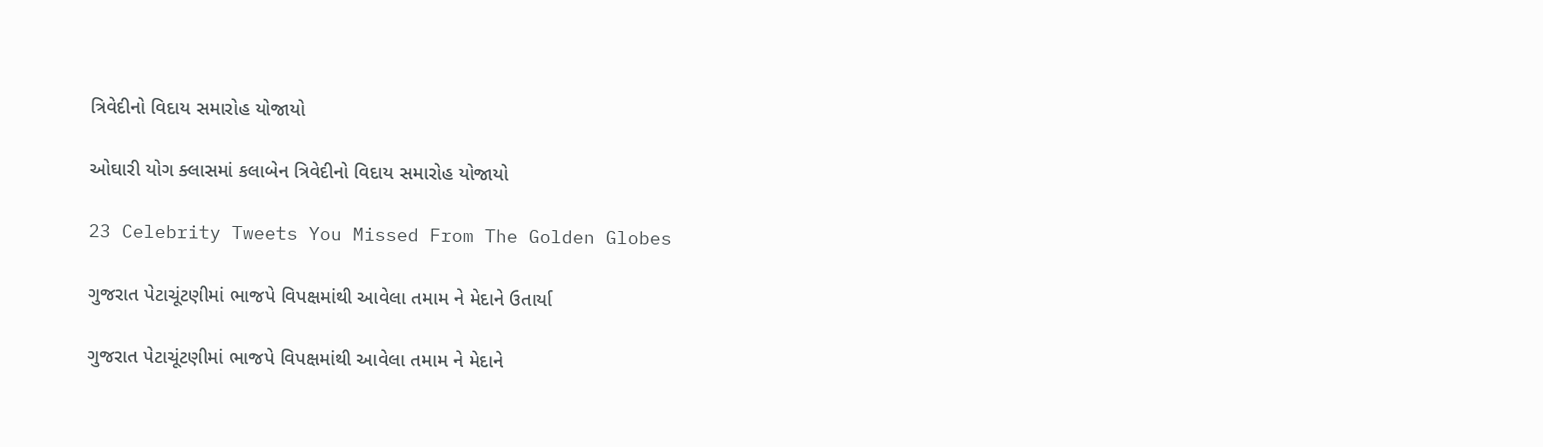ત્રિવેદીનો વિદાય સમારોહ યોજાયો

ઓઘારી યોગ ક્લાસમાં કલાબેન ત્રિવેદીનો વિદાય સમારોહ યોજાયો

23 Celebrity Tweets You Missed From The Golden Globes

ગુજરાત પેટાચૂંટણીમાં ભાજપે વિપક્ષમાંથી આવેલા તમામ ને મેદાને ઉતાર્યા

ગુજરાત પેટાચૂંટણીમાં ભાજપે વિપક્ષમાંથી આવેલા તમામ ને મેદાને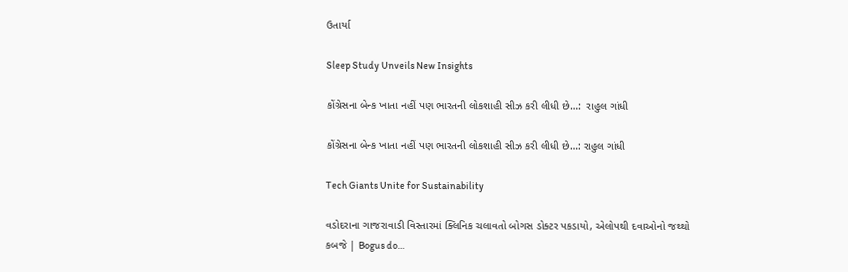ઉતાર્યા

Sleep Study Unveils New Insights

કોંગ્રેસના બેન્ક ખાતા નહીં પણ ભારતની લોકશાહી સીઝ કરી લીધી છે…:  રાહુલ ગાંધી

કોંગ્રેસના બેન્ક ખાતા નહીં પણ ભારતની લોકશાહી સીઝ કરી લીધી છે…: રાહુલ ગાંધી

Tech Giants Unite for Sustainability

વડોદરાના ગાજરાવાડી વિસ્તારમાં ક્લિનિક ચલાવતો બોગસ ડોક્ટર પકડાયો, એલોપથી દવાઓનો જથ્થો કબજે | Bogus do…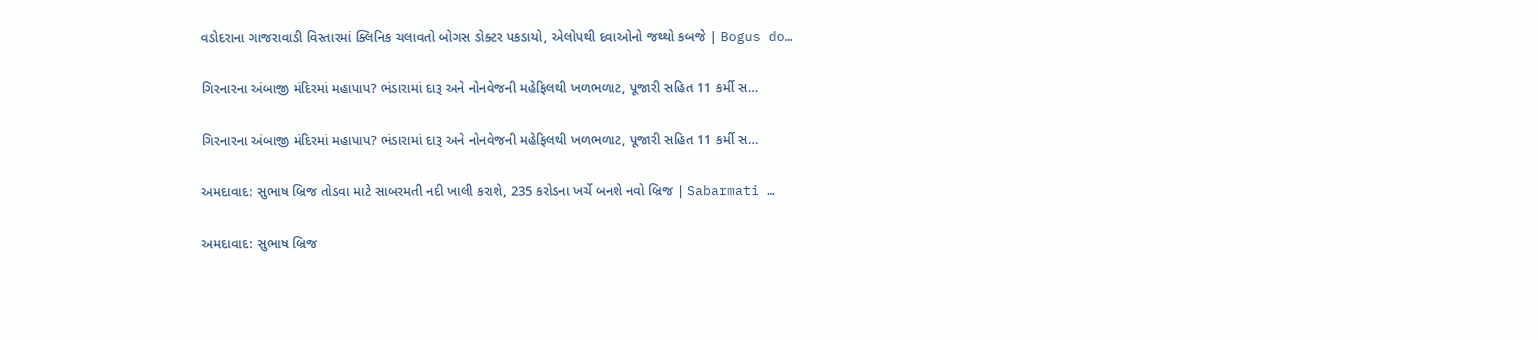વડોદરાના ગાજરાવાડી વિસ્તારમાં ક્લિનિક ચલાવતો બોગસ ડોક્ટર પકડાયો, એલોપથી દવાઓનો જથ્થો કબજે | Bogus do…

ગિરનારના અંબાજી મંદિરમાં મહાપાપ? ભંડારામાં દારૂ અને નોનવેજની મહેફિલથી ખળભળાટ, પૂજારી સહિત 11 કર્મી સ…

ગિરનારના અંબાજી મંદિરમાં મહાપાપ? ભંડારામાં દારૂ અને નોનવેજની મહેફિલથી ખળભળાટ, પૂજારી સહિત 11 કર્મી સ…

અમદાવાદ: સુભાષ બ્રિજ તોડવા માટે સાબરમતી નદી ખાલી કરાશે, 235 કરોડના ખર્ચે બનશે નવો બ્રિજ | Sabarmati …

અમદાવાદ: સુભાષ બ્રિજ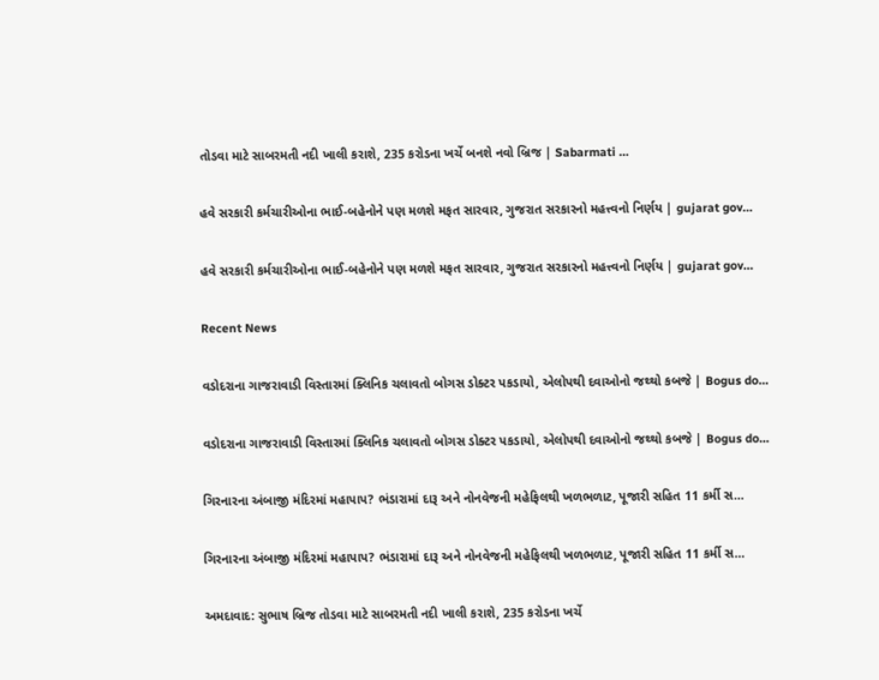તોડવા માટે સાબરમતી નદી ખાલી કરાશે, 235 કરોડના ખર્ચે બનશે નવો બ્રિજ | Sabarmati …

હવે સરકારી કર્મચારીઓના ભાઈ-બહેનોને પણ મળશે મફત સારવાર, ગુજરાત સરકારનો મહત્ત્વનો નિર્ણય | gujarat gov…

હવે સરકારી કર્મચારીઓના ભાઈ-બહેનોને પણ મળશે મફત સારવાર, ગુજરાત સરકારનો મહત્ત્વનો નિર્ણય | gujarat gov…

Recent News

વડોદરાના ગાજરાવાડી વિસ્તારમાં ક્લિનિક ચલાવતો બોગસ ડોક્ટર પકડાયો, એલોપથી દવાઓનો જથ્થો કબજે | Bogus do…

વડોદરાના ગાજરાવાડી વિસ્તારમાં ક્લિનિક ચલાવતો બોગસ ડોક્ટર પકડાયો, એલોપથી દવાઓનો જથ્થો કબજે | Bogus do…

ગિરનારના અંબાજી મંદિરમાં મહાપાપ? ભંડારામાં દારૂ અને નોનવેજની મહેફિલથી ખળભળાટ, પૂજારી સહિત 11 કર્મી સ…

ગિરનારના અંબાજી મંદિરમાં મહાપાપ? ભંડારામાં દારૂ અને નોનવેજની મહેફિલથી ખળભળાટ, પૂજારી સહિત 11 કર્મી સ…

અમદાવાદ: સુભાષ બ્રિજ તોડવા માટે સાબરમતી નદી ખાલી કરાશે, 235 કરોડના ખર્ચે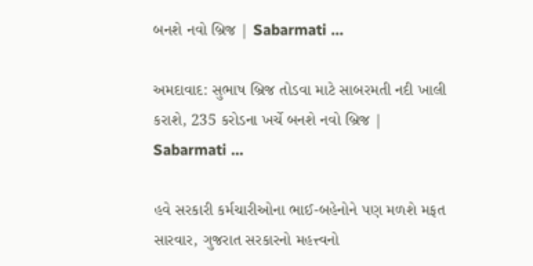બનશે નવો બ્રિજ | Sabarmati …

અમદાવાદ: સુભાષ બ્રિજ તોડવા માટે સાબરમતી નદી ખાલી કરાશે, 235 કરોડના ખર્ચે બનશે નવો બ્રિજ | Sabarmati …

હવે સરકારી કર્મચારીઓના ભાઈ-બહેનોને પણ મળશે મફત સારવાર, ગુજરાત સરકારનો મહત્ત્વનો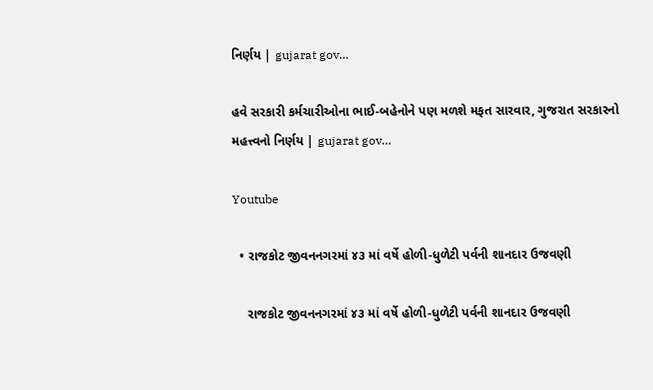નિર્ણય | gujarat gov…

હવે સરકારી કર્મચારીઓના ભાઈ-બહેનોને પણ મળશે મફત સારવાર, ગુજરાત સરકારનો મહત્ત્વનો નિર્ણય | gujarat gov…

Youtube

  • રાજકોટ જીવનનગરમાં ૪૩ માં વર્ષે હોળી-ધુળેટી પર્વની શાનદાર ઉજવણી

    રાજકોટ જીવનનગરમાં ૪૩ માં વર્ષે હોળી-ધુળેટી પર્વની શાનદાર ઉજવણી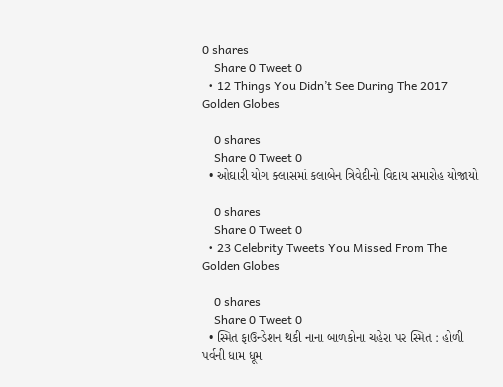0 shares
    Share 0 Tweet 0
  • 12 Things You Didn’t See During The 2017 Golden Globes

    0 shares
    Share 0 Tweet 0
  • ઓઘારી યોગ ક્લાસમાં કલાબેન ત્રિવેદીનો વિદાય સમારોહ યોજાયો

    0 shares
    Share 0 Tweet 0
  • 23 Celebrity Tweets You Missed From The Golden Globes

    0 shares
    Share 0 Tweet 0
  • સ્મિત ફાઉન્ડેશન થકી નાના બાળકોના ચહેરા પર સ્મિત : હોળી પર્વની ધામ ધૂમ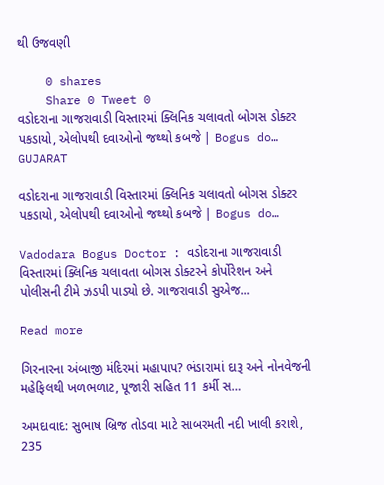થી ઉજવણી

    0 shares
    Share 0 Tweet 0
વડોદરાના ગાજરાવાડી વિસ્તારમાં ક્લિનિક ચલાવતો બોગસ ડોક્ટર પકડાયો, એલોપથી દવાઓનો જથ્થો કબજે | Bogus do…
GUJARAT

વડોદરાના ગાજરાવાડી વિસ્તારમાં ક્લિનિક ચલાવતો બોગસ ડોક્ટર પકડાયો, એલોપથી દવાઓનો જથ્થો કબજે | Bogus do…

Vadodara Bogus Doctor : વડોદરાના ગાજરાવાડી વિસ્તારમાં ક્લિનિક ચલાવતા બોગસ ડોક્ટરને કોર્પોરેશન અને પોલીસની ટીમે ઝડપી પાડ્યો છે. ગાજરાવાડી સુએજ...

Read more

ગિરનારના અંબાજી મંદિરમાં મહાપાપ? ભંડારામાં દારૂ અને નોનવેજની મહેફિલથી ખળભળાટ, પૂજારી સહિત 11 કર્મી સ…

અમદાવાદ: સુભાષ બ્રિજ તોડવા માટે સાબરમતી નદી ખાલી કરાશે, 235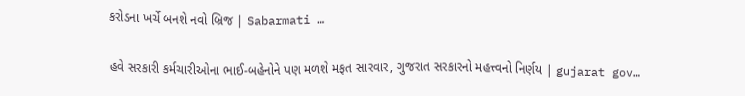કરોડના ખર્ચે બનશે નવો બ્રિજ | Sabarmati …

હવે સરકારી કર્મચારીઓના ભાઈ-બહેનોને પણ મળશે મફત સારવાર, ગુજરાત સરકારનો મહત્ત્વનો નિર્ણય | gujarat gov…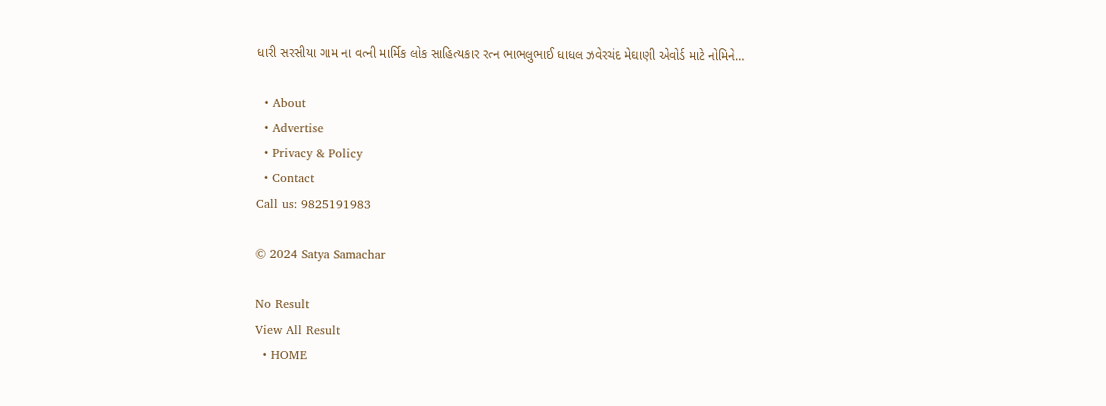ધારી સરસીયા ગામ ના વત્ની માર્મિક લોક સાહિત્યકાર રત્ન ભાભલુભાઈ ધાધલ ઝવેરચંદ મેઘાણી એવોર્ડ માટે નોમિને…

  • About
  • Advertise
  • Privacy & Policy
  • Contact
Call us: 9825191983

© 2024 Satya Samachar

No Result
View All Result
  • HOME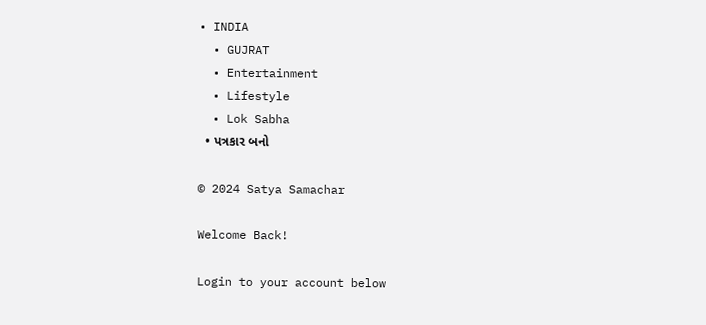• INDIA
  • GUJRAT
  • Entertainment
  • Lifestyle
  • Lok Sabha
  • પત્રકાર બનો

© 2024 Satya Samachar

Welcome Back!

Login to your account below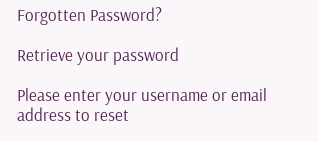Forgotten Password?

Retrieve your password

Please enter your username or email address to reset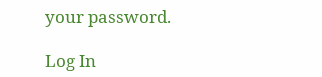your password.

Log In